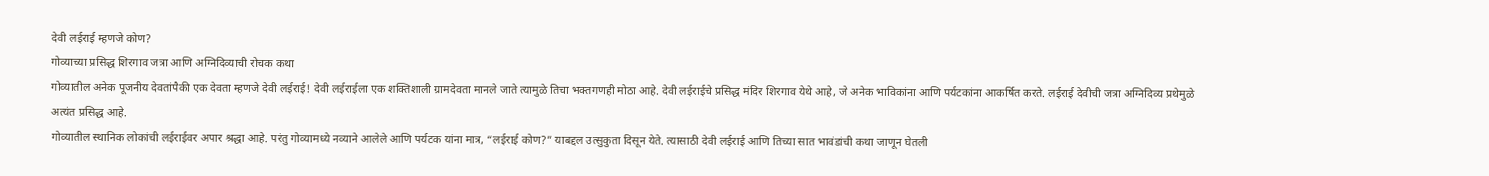देवी लईराई म्हणजे कोण?
गोव्याच्या प्रसिद्ध शिरगाव जत्रा आणि अग्निदिव्याची रोचक कथा
गोव्यातील अनेक पूजनीय देवतांपैकी एक देवता म्हणजे देवी लईराई! देवी लईराईला एक शक्तिशाली ग्रामदेवता मानले जाते त्यामुळे तिचा भक्तगणही मोठा आहे. देवी लईराईचे प्रसिद्ध मंदिर शिरगाव येथे आहे, जे अनेक भाविकांना आणि पर्यटकांना आकर्षित करते. लईराई देवीची जत्रा अग्निदिव्य प्रथेमुळे अत्यंत प्रसिद्ध आहे.
गोव्यातील स्थानिक लोकांची लईराईवर अपार श्रद्धा आहे. परंतु गोव्यामध्ये नव्याने आलेले आणि पर्यटक यांना मात्र, “लईराई कोण?” याबद्दल उत्सुकुता दिसून येते. त्यासाठी देवी लईराई आणि तिच्या सात भावंडांची कथा जाणून घेतली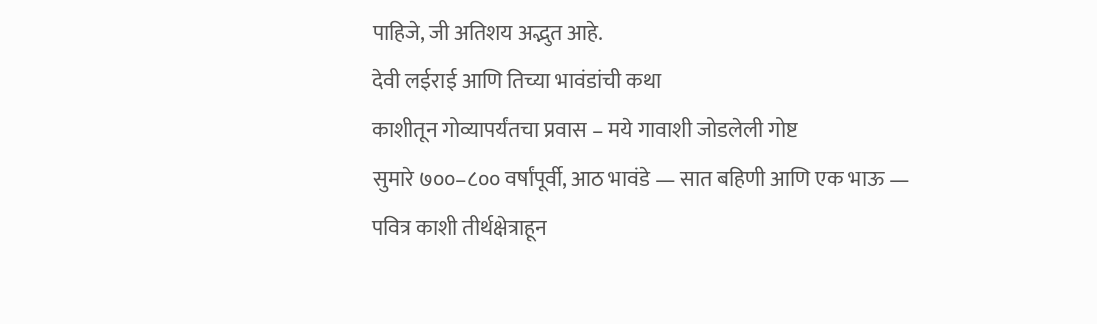पाहिजे, जी अतिशय अद्भुत आहे.
देवी लईराई आणि तिच्या भावंडांची कथा
काशीतून गोव्यापर्यंतचा प्रवास – मये गावाशी जोडलेली गोष्ट
सुमारे ७००–८०० वर्षांपूर्वी, आठ भावंडे — सात बहिणी आणि एक भाऊ — पवित्र काशी तीर्थक्षेत्राहून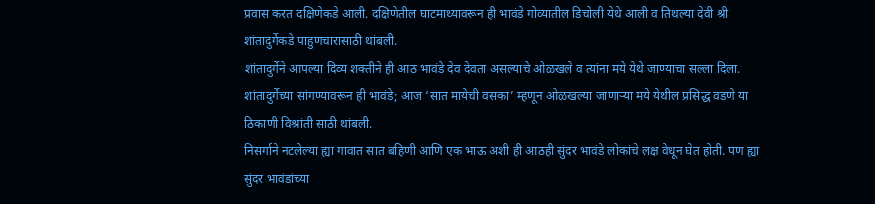प्रवास करत दक्षिणेकडे आली. दक्षिणेतील घाटमाथ्यावरून ही भावंडे गोव्यातील डिचोली येथे आली व तिथल्या देवी श्री शांतादुर्गेकडे पाहुणचारासाठी थांबली.
शांतादुर्गेने आपल्या दिव्य शक्तीने ही आठ भावंडे देव देवता असल्याचे ओळखले व त्यांना मये येथे जाण्याचा सल्ला दिला.
शांतादुर्गेच्या सांगण्यावरून ही भावंडे; आज ‘सात मायेची वसका’ म्हणून ओळखल्या जाणाऱ्या मये येथील प्रसिद्ध वडणे या ठिकाणी विश्रांती साठी थांबली.
निसर्गाने नटलेल्या ह्या गावात सात बहिणी आणि एक भाऊ अशी ही आठही सुंदर भावंडे लोकांचे लक्ष वेधून घेत होती. पण ह्या सुंदर भावंडांच्या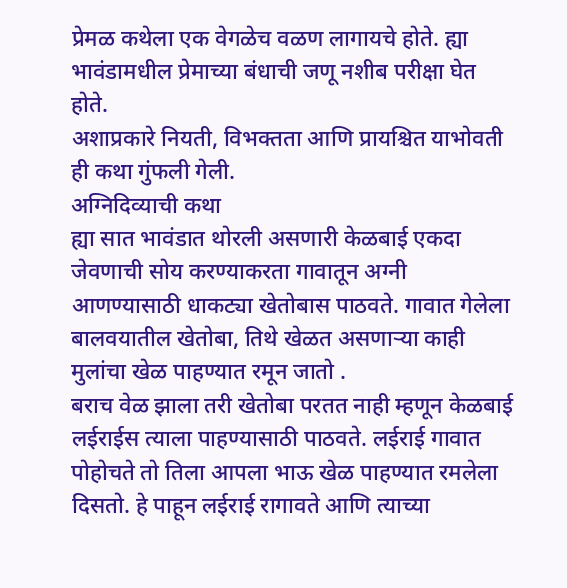प्रेमळ कथेला एक वेगळेच वळण लागायचे होते. ह्या भावंडामधील प्रेमाच्या बंधाची जणू नशीब परीक्षा घेत होते.
अशाप्रकारे नियती, विभक्तता आणि प्रायश्चित याभोवती ही कथा गुंफली गेली.
अग्निदिव्याची कथा
ह्या सात भावंडात थोरली असणारी केळबाई एकदा जेवणाची सोय करण्याकरता गावातून अग्नी आणण्यासाठी धाकट्या खेतोबास पाठवते. गावात गेलेला बालवयातील खेतोबा, तिथे खेळत असणाऱ्या काही मुलांचा खेळ पाहण्यात रमून जातो .
बराच वेळ झाला तरी खेतोबा परतत नाही म्हणून केळबाई लईराईस त्याला पाहण्यासाठी पाठवते. लईराई गावात पोहोचते तो तिला आपला भाऊ खेळ पाहण्यात रमलेला दिसतो. हे पाहून लईराई रागावते आणि त्याच्या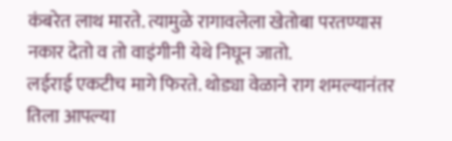कंबरेत लाथ मारते. त्यामुळे रागावलेला खेतोबा परतण्यास नकार देतो व तो वाइंगीनी येथे निघून जातो.
लईराई एकटीच मागे फिरते. थोड्या वेळाने राग शमल्यानंतर तिला आपल्या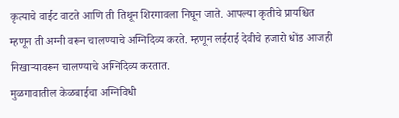कृत्याचे वाईट वाटते आणि ती तिथून शिरगावला निघून जाते. आपल्या कृतीचे प्रायश्चित म्हणून ती अग्नी वरून चालण्याचे अग्निदिव्य करते. म्हणून लईराई देवीचे हजारो धोंड आजही निखाऱ्यावरून चालण्याचे अग्निदिव्य करतात.
मुळगावातील केळबाईचा अग्निविधी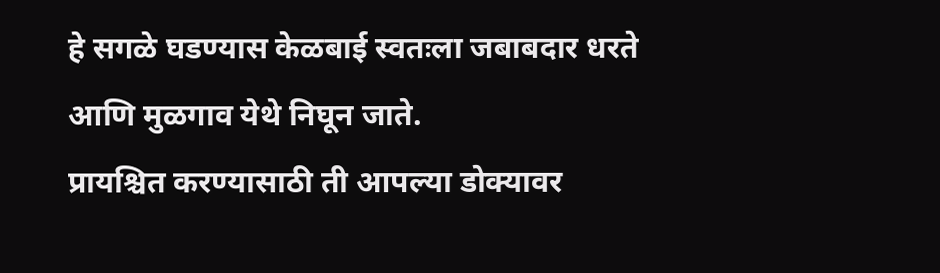हे सगळे घडण्यास केळबाई स्वतःला जबाबदार धरते आणि मुळगाव येथे निघून जाते.
प्रायश्चित करण्यासाठी ती आपल्या डोक्यावर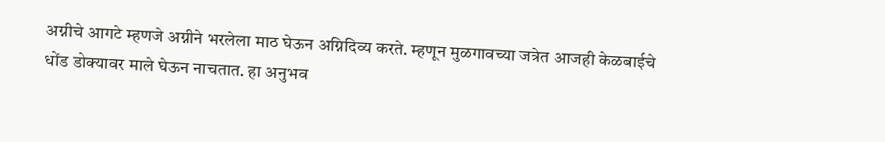अग्नीचे आगटे म्हणजे अग्नीने भरलेला माठ घेऊन अग्निदिव्य करते. म्हणून मुळगावच्या जत्रेत आजही केळबाईचे धोंड डोक्यावर माले घेऊन नाचतात. हा अनुभव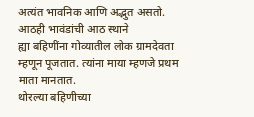अत्यंत भावनिक आणि अद्भुत असतो.
आठही भावंडांची आठ स्थाने
ह्या बहिणींना गोव्यातील लोक ग्रामदेवता म्हणून पूजतात. त्यांना माया म्हणजे प्रथम माता मानतात.
थोरल्या बहिणीच्या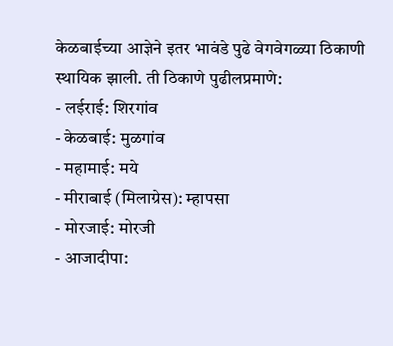केळबाईच्या आज्ञेने इतर भावंडे पुढे वेगवेगळ्या ठिकाणी स्थायिक झाली. ती ठिकाणे पुढीलप्रमाणे:
- लईराई: शिरगांव
- केळबाई: मुळगांव
- महामाई: मये
- मीराबाई (मिलाग्रेस): म्हापसा
- मोरजाई: मोरजी
- आजादीपा: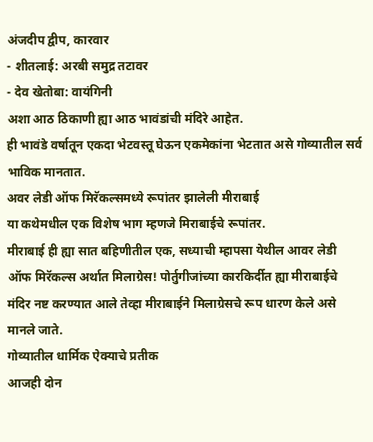अंजदीप द्वीप, कारवार
- शीतलाई: अरबी समुद्र तटावर
- देव खेतोबा: वायंगिनी
अशा आठ ठिकाणी ह्या आठ भावंडांची मंदिरे आहेत.
ही भावंडे वर्षातून एकदा भेटवस्तू घेऊन एकमेकांना भेटतात असे गोव्यातील सर्व भाविक मानतात.
अवर लेडी ऑफ मिरॅकल्समध्ये रूपांतर झालेली मीराबाई
या कथेमधील एक विशेष भाग म्हणजे मिराबाईचे रूपांतर.
मीराबाई ही ह्या सात बहिणीतील एक, सध्याची म्हापसा येथील आवर लेडी ऑफ मिरॅकल्स अर्थात मिलाग्रेस! पोर्तुगीजांच्या कारकिर्दीत ह्या मीराबाईचे मंदिर नष्ट करण्यात आले तेव्हा मीराबाईने मिलाग्रेसचे रूप धारण केले असे मानले जाते.
गोव्यातील धार्मिक ऐक्याचे प्रतीक
आजही दोन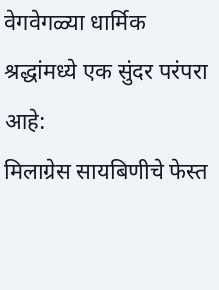वेगवेगळ्या धार्मिक श्रद्धांमध्ये एक सुंदर परंपरा आहे:
मिलाग्रेस सायबिणीचे फेस्त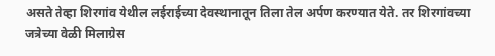असते तेव्हा शिरगांव येथील लईराईच्या देवस्थानातून तिला तेल अर्पण करण्यात येते. तर शिरगांवच्या जत्रेच्या वेळी मिलाग्रेस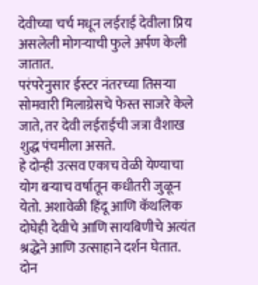देवीच्या चर्च मधून लईराई देवीला प्रिय असलेली मोगऱ्याची फुले अर्पण केली जातात.
परंपरेनुसार ईस्टर नंतरच्या तिसऱ्या सोमवारी मिलाग्रेसचे फेस्त साजरे केले जाते, तर देवी लईराईची जत्रा वैशाख शुद्ध पंचमीला असते.
हे दोन्ही उत्सव एकाच वेळी येण्याचा योग बऱ्याच वर्षातून कधीतरी जुळून येतो. अशावेळी हिंदू आणि कॅथलिक दोघेही देवीचे आणि सायबिणीचे अत्यंत श्रद्धेने आणि उत्साहाने दर्शन घेतात.
दोन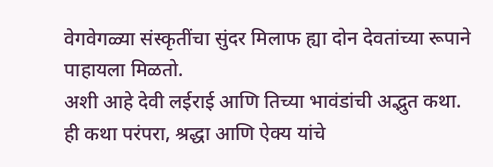वेगवेगळ्या संस्कृतींचा सुंदर मिलाफ ह्या दोन देवतांच्या रूपाने पाहायला मिळतो.
अशी आहे देवी लईराई आणि तिच्या भावंडांची अद्भुत कथा.
ही कथा परंपरा, श्रद्धा आणि ऐक्य यांचे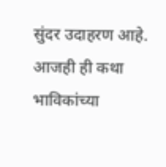सुंदर उदाहरण आहे. आजही ही कथा भाविकांच्या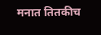मनात तितकीच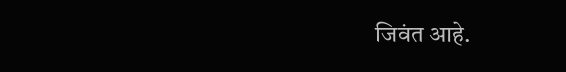जिवंत आहे.